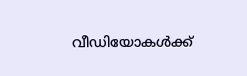വീഡിയോകൾക്ക്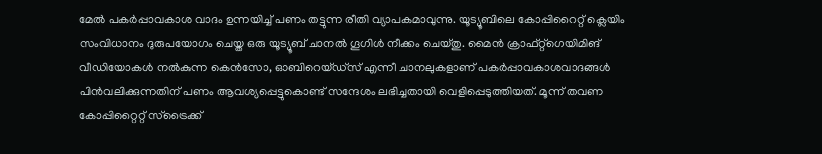മേൽ പകർപ്പാവകാശ വാദം ഉന്നയിച്ച് പണം തട്ടുന്ന രീതി വ്യാപകമാവുന്നു. യൂട്യൂബിലെ കോപ്പിറൈറ്റ് ക്ലെയിം സംവിധാനം ദുരുപയോഗം ചെയ്ത ഒരു യൂട്യൂബ് ചാനൽ ഗൂഗിൾ നീക്കം ചെയ്തു. മൈൻ ക്രാഫ്റ്റ്ഗെയിമിങ് വീഡിയോകൾ നൽകുന്ന കെൻസോ, ഓബിറെയ്ഡ്സ് എന്നീ ചാനലുകളാണ് പകർപ്പാവകാശവാദങ്ങൾ പിൻവലിക്കുന്നതിന് പണം ആവശ്യപ്പെട്ടുകൊണ്ട് സന്ദേശം ലഭിച്ചതായി വെളിപ്പെടുത്തിയത്. മൂന്ന് തവണ കോപ്പിറ്റൈറ്റ് സ്ട്രൈക്ക്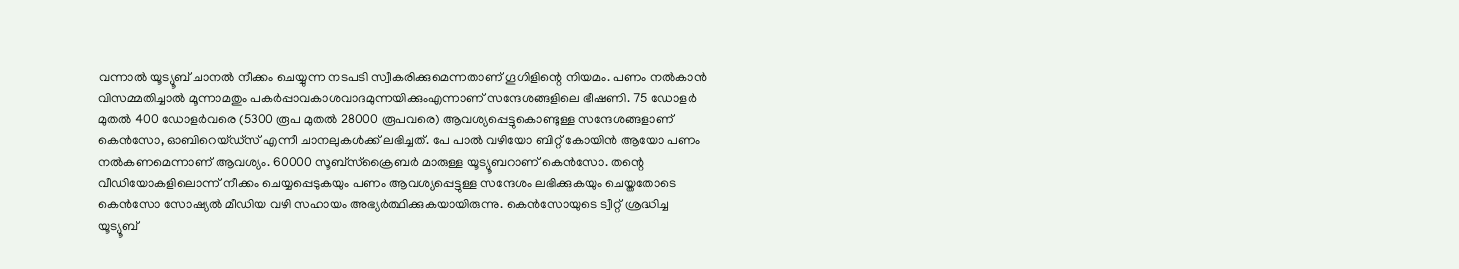വന്നാൽ യൂട്യൂബ് ചാനൽ നീക്കം ചെയ്യുന്ന നടപടി സ്വീകരിക്കുമെന്നതാണ് ഗൂഗിളിന്റെ നിയമം. പണം നൽകാൻ വിസമ്മതിച്ചാൽ മൂന്നാമതും പകർപ്പാവകാശവാദമുന്നയിക്കുംഎന്നാണ് സന്ദേശങ്ങളിലെ ഭീഷണി. 75 ഡോളർ മുതൽ 400 ഡോളർവരെ (5300 രൂപ മുതൽ 28000 രൂപവരെ) ആവശ്യപ്പെട്ടുകൊണ്ടുള്ള സന്ദേശങ്ങളാണ് കെൻസോ, ഓബിറെയ്ഡ്സ് എന്നീ ചാനലുകൾക്ക് ലഭിച്ചത്. പേ പാൽ വഴിയോ ബിറ്റ് കോയിൻ ആയോ പണം നൽകണമെന്നാണ് ആവശ്യം. 60000 സൂബ്സ്ക്രൈബർ മാരുള്ള യൂട്യൂബറാണ് കെൻസോ. തന്റെ വീഡിയോകളിലൊന്ന് നീക്കം ചെയ്യപ്പെടുകയും പണം ആവശ്യപ്പെട്ടുള്ള സന്ദേശം ലഭിക്കുകയും ചെയ്തതോടെ കെൻസോ സോഷ്യൽ മീഡിയ വഴി സഹായം അഭ്യർത്ഥിക്കുകയായിരുന്നു. കെൻസോയുടെ ട്വീറ്റ് ശ്രദ്ധിച്ച യൂട്യൂബ്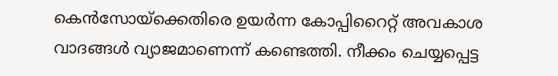കെൻസോയ്ക്കെതിരെ ഉയർന്ന കോപ്പിറൈറ്റ് അവകാശ വാദങ്ങൾ വ്യാജമാണെന്ന് കണ്ടെത്തി. നീക്കം ചെയ്യപ്പെട്ട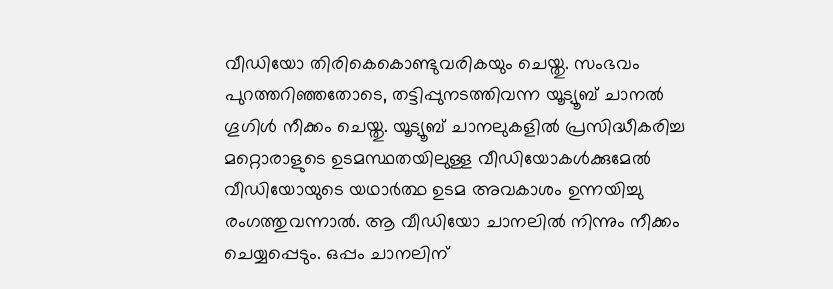വീഡിയോ തിരികെകൊണ്ടുവരികയും ചെയ്തു. സംഭവം പുറത്തറിഞ്ഞതോടെ, തട്ടിപ്പുനടത്തിവന്ന യൂട്യൂബ് ചാനൽ ഗൂഗിൾ നീക്കം ചെയ്തു. യൂട്യൂബ് ചാനലുകളിൽ പ്രസിദ്ധീകരിച്ച മറ്റൊരാളുടെ ഉടമസ്ഥതയിലുള്ള വീഡിയോകൾക്കുമേൽ വീഡിയോയുടെ യഥാർത്ഥ ഉടമ അവകാശം ഉന്നയിച്ചു രംഗത്തുവന്നാൽ. ആ വീഡിയോ ചാനലിൽ നിന്നും നീക്കം ചെയ്യപ്പെടും. ഒപ്പം ചാനലിന്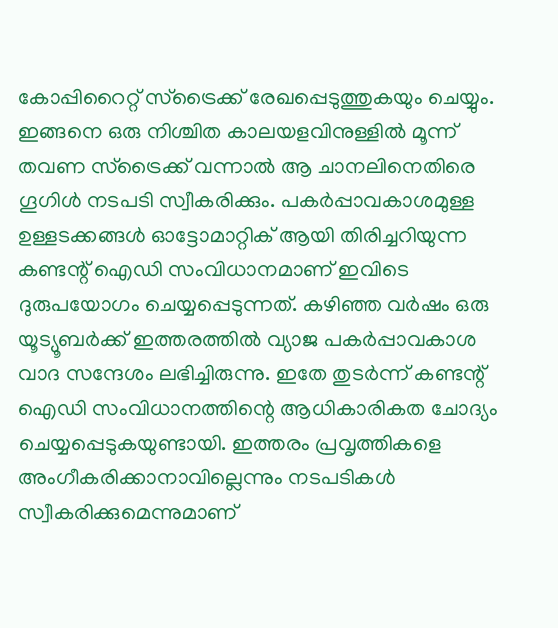കോപ്പിറൈറ്റ് സ്ട്രൈക്ക് രേഖപ്പെടുത്തുകയും ചെയ്യും. ഇങ്ങനെ ഒരു നിശ്ചിത കാലയളവിനുള്ളിൽ മൂന്ന് തവണ സ്ട്രൈക്ക് വന്നാൽ ആ ചാനലിനെതിരെ ഗൂഗിൾ നടപടി സ്വീകരിക്കും. പകർപ്പാവകാശമുള്ള ഉള്ളടക്കങ്ങൾ ഓട്ടോമാറ്റിക് ആയി തിരിച്ചറിയുന്ന കണ്ടന്റ് ഐഡി സംവിധാനമാണ് ഇവിടെ ദുരുപയോഗം ചെയ്യപ്പെടുന്നത്. കഴിഞ്ഞ വർഷം ഒരു യൂട്യൂബർക്ക് ഇത്തരത്തിൽ വ്യാജ പകർപ്പാവകാശ വാദ സന്ദേശം ലഭിച്ചിരുന്നു. ഇതേ തുടർന്ന് കണ്ടന്റ് ഐഡി സംവിധാനത്തിന്റെ ആധികാരികത ചോദ്യം ചെയ്യപ്പെടുകയുണ്ടായി. ഇത്തരം പ്രവൃത്തികളെ അംഗീകരിക്കാനാവില്ലെന്നും നടപടികൾ സ്വീകരിക്കുമെന്നുമാണ്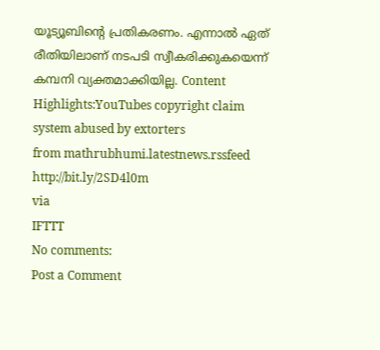യൂട്യൂബിന്റെ പ്രതികരണം. എന്നാൽ ഏത് രീതിയിലാണ് നടപടി സ്വീകരിക്കുകയെന്ന് കമ്പനി വ്യക്തമാക്കിയില്ല. Content Highlights:YouTubes copyright claim system abused by extorters
from mathrubhumi.latestnews.rssfeed http://bit.ly/2SD4l0m
via
IFTTT
No comments:
Post a Comment